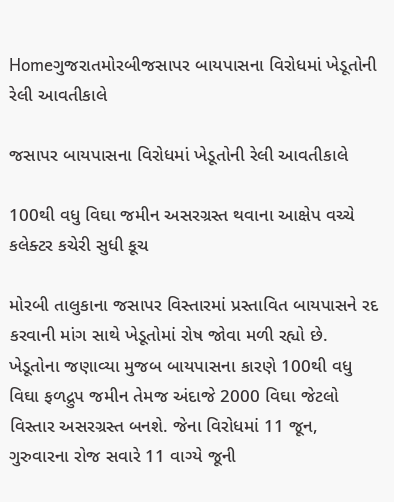Homeગુજરાતમોરબીજસાપર બાયપાસના વિરોધમાં ખેડૂતોની રેલી આવતીકાલે

જસાપર બાયપાસના વિરોધમાં ખેડૂતોની રેલી આવતીકાલે

100થી વધુ વિઘા જમીન અસરગ્રસ્ત થવાના આક્ષેપ વચ્ચે કલેક્ટર કચેરી સુધી કૂચ

મોરબી તાલુકાના જસાપર વિસ્તારમાં પ્રસ્તાવિત બાયપાસને રદ કરવાની માંગ સાથે ખેડૂતોમાં રોષ જોવા મળી રહ્યો છે. ખેડૂતોના જણાવ્યા મુજબ બાયપાસના કારણે 100થી વધુ વિઘા ફળદ્રુપ જમીન તેમજ અંદાજે 2000 વિઘા જેટલો વિસ્તાર અસરગ્રસ્ત બનશે. જેના વિરોધમાં 11 જૂન, ગુરુવારના રોજ સવારે 11 વાગ્યે જૂની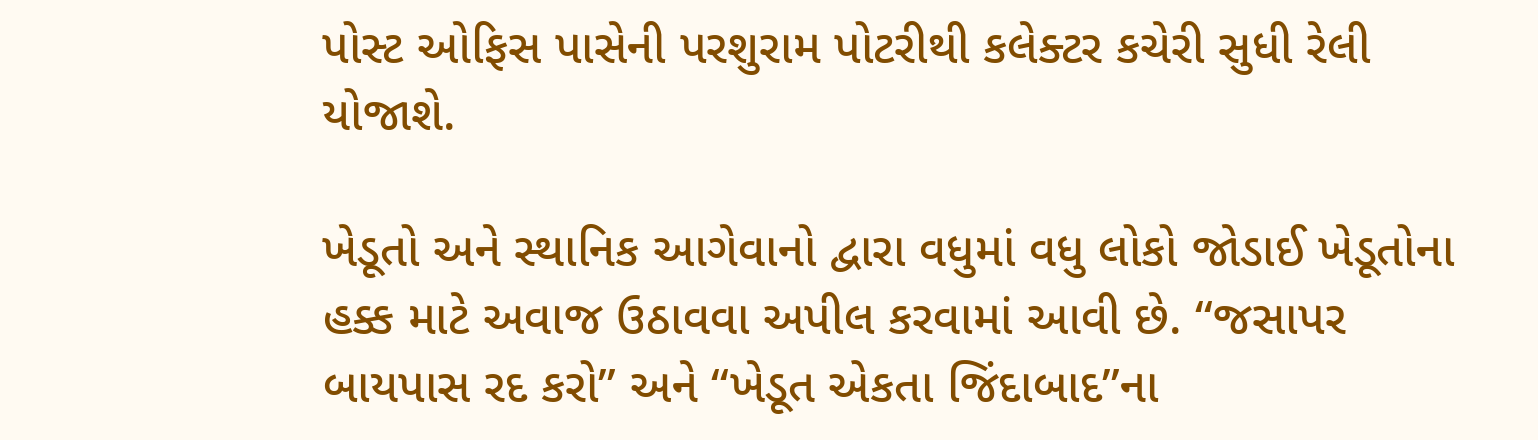પોસ્ટ ઓફિસ પાસેની પરશુરામ પોટરીથી કલેક્ટર કચેરી સુધી રેલી યોજાશે.

ખેડૂતો અને સ્થાનિક આગેવાનો દ્વારા વધુમાં વધુ લોકો જોડાઈ ખેડૂતોના હક્ક માટે અવાજ ઉઠાવવા અપીલ કરવામાં આવી છે. “જસાપર બાયપાસ રદ કરો” અને “ખેડૂત એકતા જિંદાબાદ”ના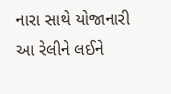નારા સાથે યોજાનારી આ રેલીને લઈને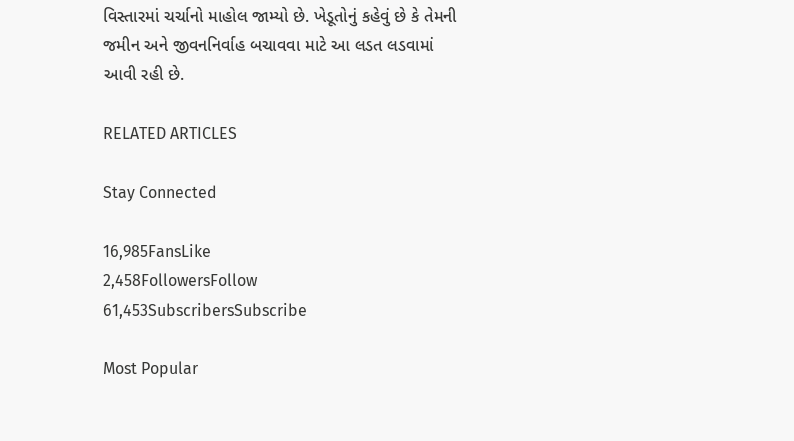વિસ્તારમાં ચર્ચાનો માહોલ જામ્યો છે. ખેડૂતોનું કહેવું છે કે તેમની જમીન અને જીવનનિર્વાહ બચાવવા માટે આ લડત લડવામાં આવી રહી છે.

RELATED ARTICLES

Stay Connected

16,985FansLike
2,458FollowersFollow
61,453SubscribersSubscribe

Most Popular